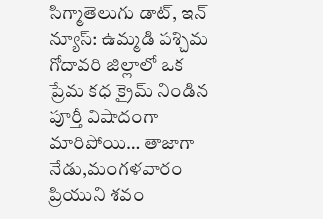సిగ్మాతెలుగు డాట్, ఇన్ న్యూస్: ఉమ్మడి పశ్చిమ గోదావరి జిల్లాలో ఒక ప్రేమ కధ క్రైమ్ నిండిన పూర్తీ విషాదంగా మారిపోయి… తాజాగా నేడు,మంగళవారం ప్రియుని శవం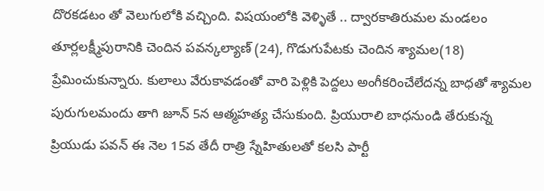దొరకడటం తో వెలుగులోకి వచ్చింది. విషయంలోకి వెళ్ళితే .. ద్వారకాతిరుమల మండలం తూర్లలక్ష్మీపురానికి చెందిన పవన్కల్యాణ్ (24), గొడుగుపేటకు చెందిన శ్యామల(18) ప్రేమించుకున్నారు. కులాలు వేరుకావడంతో వారి పెళ్లికి పెద్దలు అంగీకరించేలేదన్న బాధతో శ్యామల పురుగులమందు తాగి జూన్ 5న ఆత్మహత్య చేసుకుంది. ప్రియురాలి బాధనుండి తేరుకున్న ప్రియుడు పవన్ ఈ నెల 15వ తేదీ రాత్రి స్నేహితులతో కలసి పార్టీ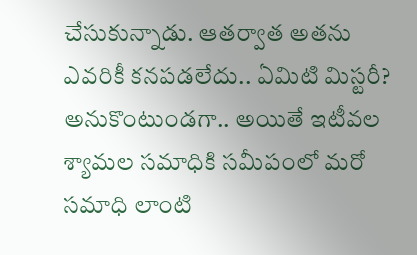చేసుకున్నాడు. ఆతర్వాత అతను ఎవరికీ కనపడలేదు.. ఏమిటి మిస్టరీ? అనుకొంటుండగా.. అయితే ఇటీవల శ్యామల సమాధికి సమీపంలో మరో సమాధి లాంటి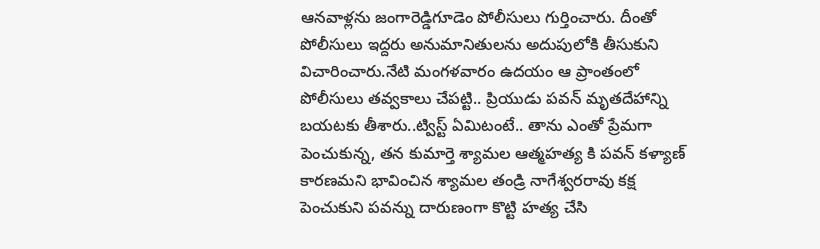ఆనవాళ్లను జంగారెడ్డిగూడెం పోలీసులు గుర్తించారు. దీంతో పోలీసులు ఇద్దరు అనుమానితులను అదుపులోకి తీసుకుని విచారించారు.నేటి మంగళవారం ఉదయం ఆ ప్రాంతంలో పోలీసులు తవ్వకాలు చేపట్టి.. ప్రియుడు పవన్ మృతదేహాన్ని బయటకు తీశారు..ట్విస్ట్ ఏమిటంటే.. తాను ఎంతో ప్రేమగా పెంచుకున్న, తన కుమార్తె శ్యామల ఆత్మహత్య కి పవన్ కళ్యాణ్ కారణమని భావించిన శ్యామల తండ్రి నాగేశ్వరరావు కక్ష పెంచుకుని పవన్ను దారుణంగా కొట్టి హత్య చేసి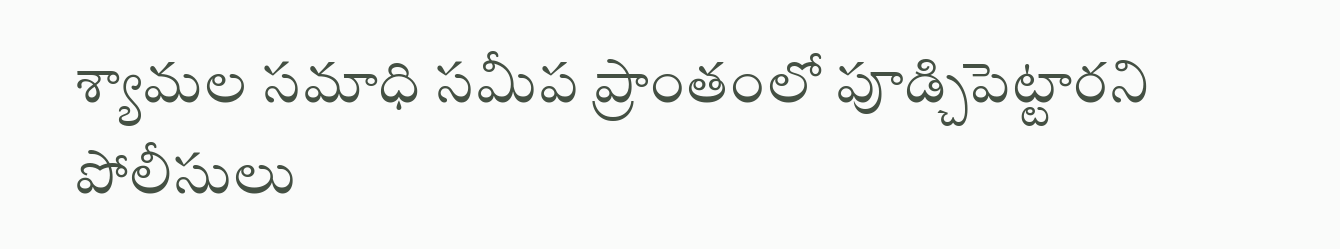శ్యామల సమాధి సమీప ప్రాంతంలో పూడ్చిపెట్టారని పోలీసులు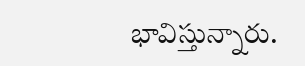భావిస్తున్నారు.